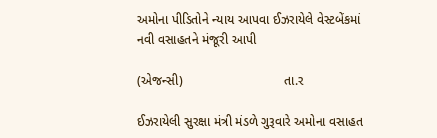અમોના પીડિતોને ન્યાય આપવા ઈઝરાયેલે વેસ્ટબેંકમાં નવી વસાહતને મંજૂરી આપી

(એજન્સી)                            તા.ર

ઈઝરાયેલી સુરક્ષા મંત્રી મંડળે ગુરૂવારે અમોના વસાહત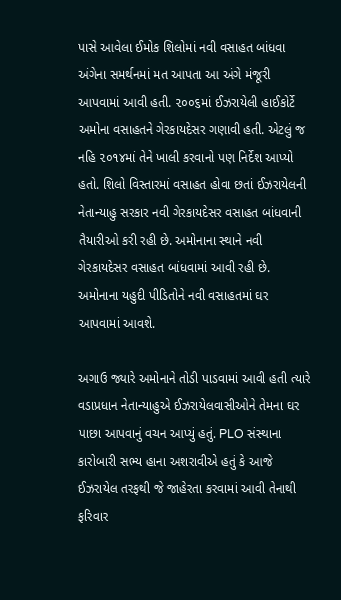પાસે આવેલા ઈમોક શિલોમાં નવી વસાહત બાંધવા અંગેના સમર્થનમાં મત આપતા આ અંગે મંજૂરી આપવામાં આવી હતી. ૨૦૦૬માં ઈઝરાયેલી હાઈકોર્ટે અમોના વસાહતને ગેરકાયદેસર ગણાવી હતી. એટલું જ નહિ ૨૦૧૪માં તેને ખાલી કરવાનો પણ નિર્દેશ આપ્યો હતો. શિલો વિસ્તારમાં વસાહત હોવા છતાં ઈઝરાયેલની નેતાન્યાહુ સરકાર નવી ગેરકાયદેસર વસાહત બાંધવાની તૈયારીઓ કરી રહી છે. અમોનાના સ્થાને નવી ગેરકાયદેસર વસાહત બાંધવામાં આવી રહી છે. અમોનાના યહુદી પીડિતોને નવી વસાહતમાં ઘર આપવામાં આવશે.

અગાઉ જ્યારે અમોનાને તોડી પાડવામાં આવી હતી ત્યારે વડાપ્રધાન નેતાન્યાહુએ ઈઝરાયેલવાસીઓને તેમના ઘર પાછા આપવાનું વચન આપ્યું હતું. PLO સંસ્થાના કારોબારી સભ્ય હાના અશરાવીએ હતું કે આજે ઈઝરાયેલ તરફથી જે જાહેરતા કરવામાં આવી તેનાથી ફરિવાર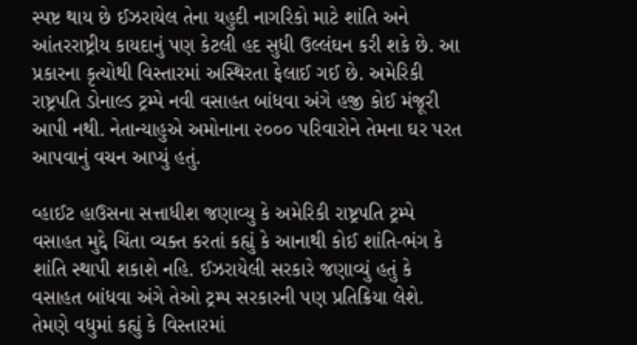સ્પષ્ટ થાય છે ઈઝરાયેલ તેના યહુદી નાગરિકો માટે શાંતિ અને આંતરરાષ્ટ્રીય કાયદાનું પણ કેટલી હદ સુધી ઉલ્લંઘન કરી શકે છે. આ પ્રકારના કૃત્યોથી વિસ્તારમાં અસ્થિરતા ફેલાઈ ગઈ છે. અમેરિકી રાષ્ટ્રપતિ ડોનાલ્ડ ટ્રમ્પે નવી વસાહત બાંધવા અંગે હજી કોઈ મંજૂરી આપી નથી. નેતાન્યાહુએ અમોનાના ૨૦૦૦ પરિવારોને તેમના ઘર પરત આપવાનું વચન આપ્યું હતું.

વ્હાઈટ હાઉસના સત્તાધીશ જણાવ્યુ કે અમેરિકી રાષ્ટ્રપતિ ટ્રમ્પે વસાહત મુદ્દે ચિંતા વ્યક્ત કરતાં કહ્યું કે આનાથી કોઈ શાંતિ-ભંગ કે શાંતિ સ્થાપી શકાશે નહિ. ઈઝરાયેલી સરકારે જણાવ્યું હતું કે વસાહત બાંધવા અંગે તેઓ ટ્રમ્પ સરકારની પણ પ્રતિક્રિયા લેશે. તેમણે વધુમાં કહ્યું કે વિસ્તારમાં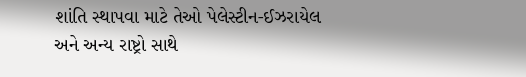શાંતિ સ્થાપવા માટે તેઓ પેલેસ્ટીન-ઈઝરાયેલ અને અન્ય રાષ્ટ્રો સાથે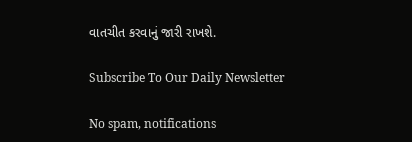વાતચીત કરવાનું જારી રાખશે.

Subscribe To Our Daily Newsletter

No spam, notifications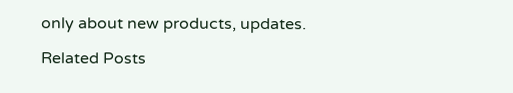only about new products, updates.

Related Posts